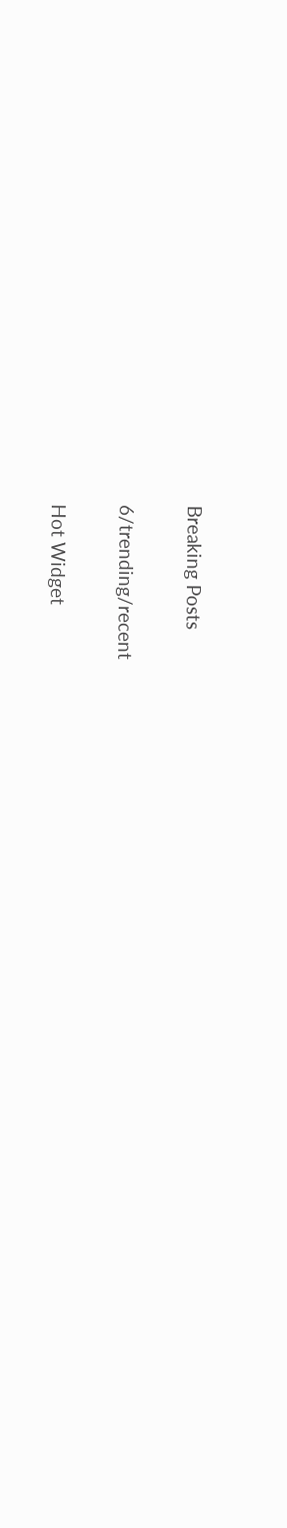Breaking Posts

6/trending/recent

Hot Widget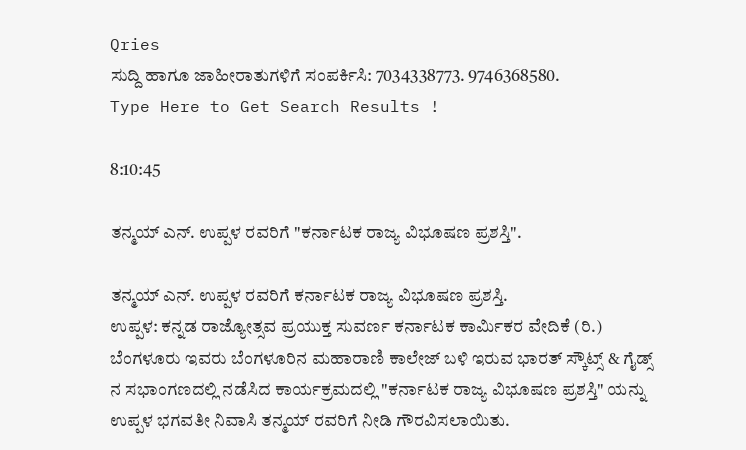Qries
ಸುದ್ದಿ ಹಾಗೂ ಜಾಹೀರಾತುಗಳಿಗೆ ಸಂಪರ್ಕಿಸಿ: 7034338773. 9746368580.
Type Here to Get Search Results !

8:10:45

ತನ್ಮಯ್ ಎನ್. ಉಪ್ಪಳ ರವರಿಗೆ "ಕರ್ನಾಟಕ ರಾಜ್ಯ ವಿಭೂಷಣ ಪ್ರಶಸ್ತಿ".

ತನ್ಮಯ್ ಎನ್. ಉಪ್ಪಳ ರವರಿಗೆ ಕರ್ನಾಟಕ ರಾಜ್ಯ ವಿಭೂಷಣ ಪ್ರಶಸ್ತಿ.
ಉಪ್ಪಳ: ಕನ್ನಡ ರಾಜ್ಯೋತ್ಸವ ಪ್ರಯುಕ್ತ ಸುವರ್ಣ ಕರ್ನಾಟಕ ಕಾರ್ಮಿಕರ ವೇದಿಕೆ (ರಿ.) ಬೆಂಗಳೂರು ಇವರು ಬೆಂಗಳೂರಿನ ಮಹಾರಾಣಿ ಕಾಲೇಜ್ ಬಳಿ ಇರುವ ಭಾರತ್ ಸ್ಕೌಟ್ಸ್ & ಗೈಡ್ಸ್ ನ ಸಭಾಂಗಣದಲ್ಲಿ ನಡೆಸಿದ ಕಾರ್ಯಕ್ರಮದಲ್ಲಿ "ಕರ್ನಾಟಕ ರಾಜ್ಯ ವಿಭೂಷಣ ಪ್ರಶಸ್ತಿ" ಯನ್ನು ಉಪ್ಪಳ ಭಗವತೀ ನಿವಾಸಿ ತನ್ಮಯ್ ರವರಿಗೆ ನೀಡಿ ಗೌರವಿಸಲಾಯಿತು.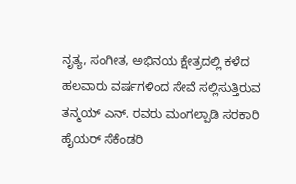ನೃತ್ಯ, ಸಂಗೀತ, ಅಭಿನಯ ಕ್ಷೇತ್ರದಲ್ಲಿ ಕಳೆದ ಹಲವಾರು ವರ್ಷಗಳಿಂದ ಸೇವೆ ಸಲ್ಲಿಸುತ್ತಿರುವ ತನ್ಮಯ್ ಎನ್. ರವರು ಮಂಗಲ್ಪಾಡಿ ಸರಕಾರಿ ಹೈಯರ್ ಸೆಕೆಂಡರಿ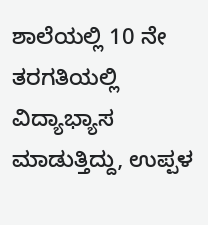ಶಾಲೆಯಲ್ಲಿ 10 ನೇ ತರಗತಿಯಲ್ಲಿ ವಿದ್ಯಾಭ್ಯಾಸ ಮಾಡುತ್ತಿದ್ದು, ಉಪ್ಪಳ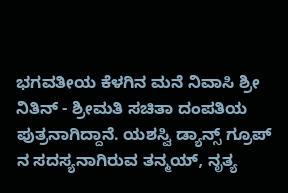ಭಗವತೀಯ ಕೆಳಗಿನ ಮನೆ ನಿವಾಸಿ ಶ್ರೀ ನಿತಿನ್ - ಶ್ರೀಮತಿ ಸಚಿತಾ ದಂಪತಿಯ ಪುತ್ರನಾಗಿದ್ದಾನೆ. ಯಶಸ್ವಿ ಡ್ಯಾನ್ಸ್ ಗ್ರೂಪ್ ನ ಸದಸ್ಯನಾಗಿರುವ ತನ್ಮಯ್, ನೃತ್ಯ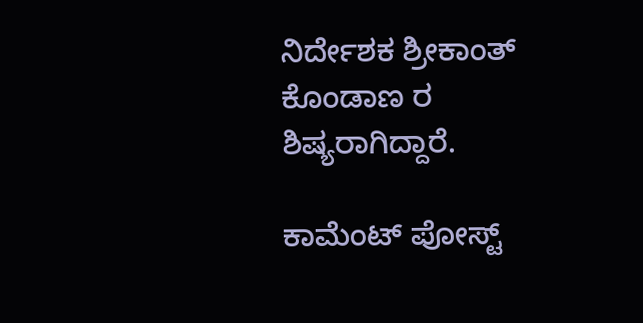ನಿರ್ದೇಶಕ ಶ್ರೀಕಾಂತ್ ಕೊಂಡಾಣ ರ ಶಿಷ್ಯರಾಗಿದ್ದಾರೆ.

ಕಾಮೆಂಟ್‌‌ ಪೋಸ್ಟ್‌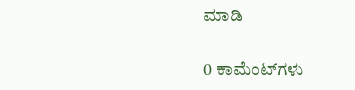ಮಾಡಿ

0 ಕಾಮೆಂಟ್‌ಗಳು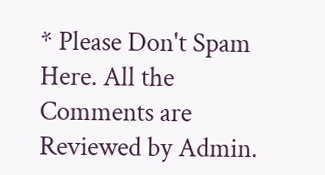* Please Don't Spam Here. All the Comments are Reviewed by Admin.